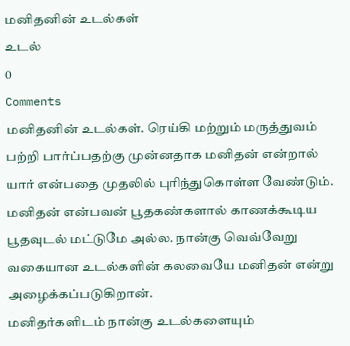மனிதனின் உடல்கள்
உடல்
0
Comments
மனிதனின் உடல்கள். ரெய்கி மற்றும் மருத்துவம் பற்றி பார்ப்பதற்கு முன்னதாக மனிதன் என்றால் யார் என்பதை முதலில் புரிந்துகொள்ள வேண்டும். மனிதன் என்பவன் பூதகண்களால் காணக்கூடிய பூதவுடல் மட்டுமே அல்ல. நான்கு வெவ்வேறு வகையான உடல்களின் கலவையே மனிதன் என்று அழைக்கப்படுகிறான்.
மனிதர்களிடம் நான்கு உடல்களையும்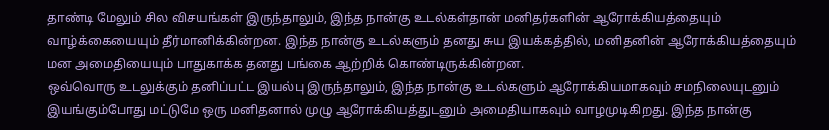தாண்டி மேலும் சில விசயங்கள் இருந்தாலும், இந்த நான்கு உடல்கள்தான் மனிதர்களின் ஆரோக்கியத்தையும் வாழ்க்கையையும் தீர்மானிக்கின்றன. இந்த நான்கு உடல்களும் தனது சுய இயக்கத்தில், மனிதனின் ஆரோக்கியத்தையும் மன அமைதியையும் பாதுகாக்க தனது பங்கை ஆற்றிக் கொண்டிருக்கின்றன.
ஒவ்வொரு உடலுக்கும் தனிப்பட்ட இயல்பு இருந்தாலும், இந்த நான்கு உடல்களும் ஆரோக்கியமாகவும் சமநிலையுடனும் இயங்கும்போது மட்டுமே ஒரு மனிதனால் முழு ஆரோக்கியத்துடனும் அமைதியாகவும் வாழமுடிகிறது. இந்த நான்கு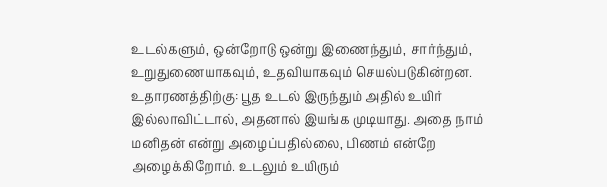உடல்களும், ஒன்றோடு ஒன்று இணைந்தும், சார்ந்தும், உறுதுணையாகவும், உதவியாகவும் செயல்படுகின்றன.
உதாரணத்திற்கு: பூத உடல் இருந்தும் அதில் உயிர் இல்லாவிட்டால், அதனால் இயங்க முடியாது. அதை நாம் மனிதன் என்று அழைப்பதில்லை, பிணம் என்றே அழைக்கிறோம். உடலும் உயிரும்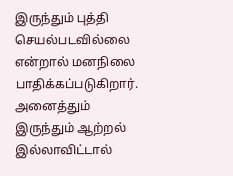இருந்தும் புத்தி செயல்படவில்லை என்றால் மனநிலை பாதிக்கப்படுகிறார். அனைத்தும் இருந்தும் ஆற்றல் இல்லாவிட்டால்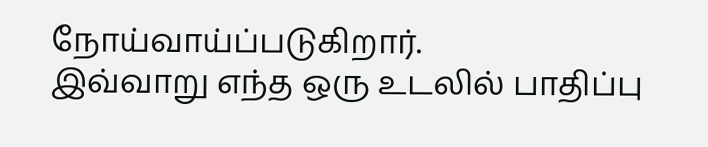நோய்வாய்ப்படுகிறார்.
இவ்வாறு எந்த ஒரு உடலில் பாதிப்பு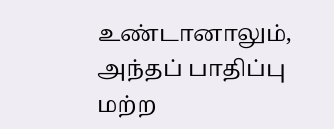உண்டானாலும், அந்தப் பாதிப்பு மற்ற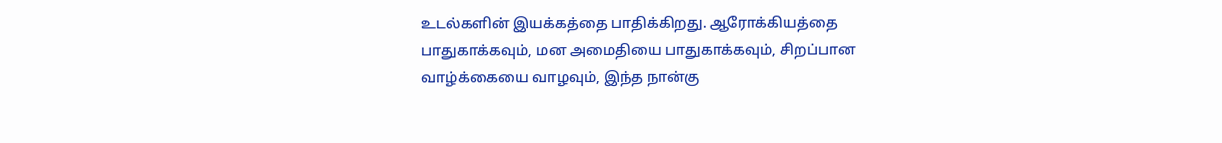உடல்களின் இயக்கத்தை பாதிக்கிறது. ஆரோக்கியத்தை பாதுகாக்கவும், மன அமைதியை பாதுகாக்கவும், சிறப்பான வாழ்க்கையை வாழவும், இந்த நான்கு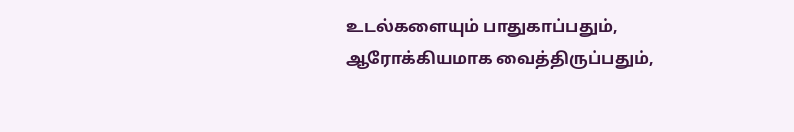உடல்களையும் பாதுகாப்பதும், ஆரோக்கியமாக வைத்திருப்பதும்,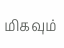மிகவும்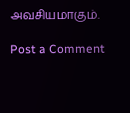அவசியமாகும்.

Post a Comment